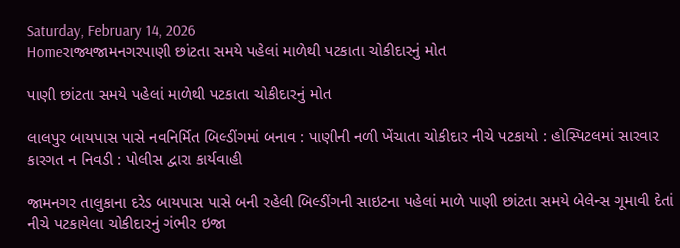Saturday, February 14, 2026
Homeરાજ્યજામનગરપાણી છાંટતા સમયે પહેલાં માળેથી પટકાતા ચોકીદારનું મોત

પાણી છાંટતા સમયે પહેલાં માળેથી પટકાતા ચોકીદારનું મોત

લાલપુર બાયપાસ પાસે નવનિર્મિત બિલ્ડીંગમાં બનાવ : પાણીની નળી ખેંચાતા ચોકીદાર નીચે પટકાયો : હોસ્પિટલમાં સારવાર કારગત ન નિવડી : પોલીસ દ્વારા કાર્યવાહી

જામનગર તાલુકાના દરેડ બાયપાસ પાસે બની રહેલી બિલ્ડીંગની સાઇટના પહેલાં માળે પાણી છાંટતા સમયે બેલેન્સ ગૂમાવી દેતાં નીચે પટકાયેલા ચોકીદારનું ગંભીર ઇજા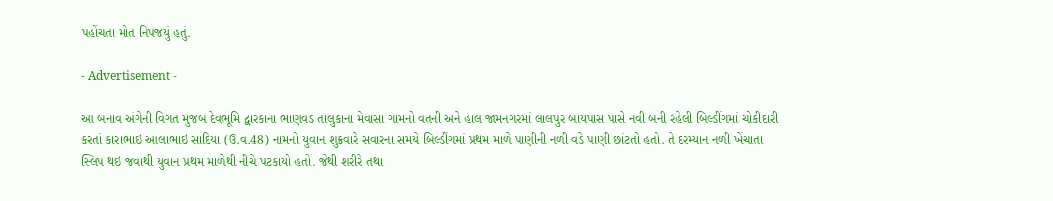પહોંચતા મોત નિપજયું હતું.

- Advertisement -

આ બનાવ અંગેની વિગત મુજબ દેવભૂમિ દ્વારકાના ભાણવડ તાલુકાના મેવાસા ગામનો વતની અને હાલ જામનગરમાં લાલપુર બાયપાસ પાસે નવી બની રહેલી બિલ્ડીંગમાં ચોકીદારી કરતાં કારાભાઇ આલાભાઇ સાદિયા (ઉ.વ.48) નામનો યુવાન શુક્રવારે સવારના સમયે બિલ્ડીંગમાં પ્રથમ માળે પાણીની નળી વડે પાણી છાંટતો હતો. તે દરમ્યાન નળી ખેંચાતા સ્લિપ થઇ જવાથી યુવાન પ્રથમ માળેથી નીચે પટકાયો હતો. જેથી શરીરે તથા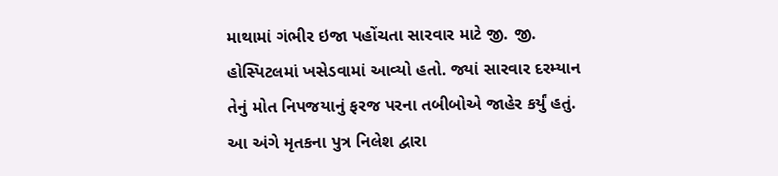માથામાં ગંભીર ઇજા પહોંચતા સારવાર માટે જી. જી. હોસ્પિટલમાં ખસેડવામાં આવ્યો હતો. જ્યાં સારવાર દરમ્યાન તેનું મોત નિપજયાનું ફરજ પરના તબીબોએ જાહેર કર્યું હતું. આ અંગે મૃતકના પુત્ર નિલેશ દ્વારા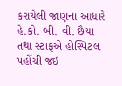કરાયેલી જાણના આધારે હે.કો. બી. વી. છૈયા તથા સ્ટાફએ હોસ્પિટલ પહોંચી જઇ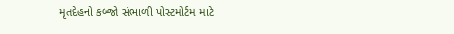મૃતદેહનો કબ્જો સંભાળી પોસ્ટમોર્ટમ માટે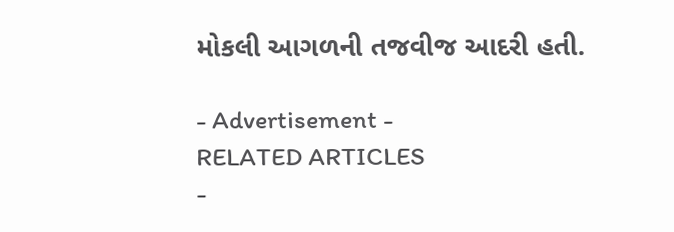મોકલી આગળની તજવીજ આદરી હતી.

- Advertisement -
RELATED ARTICLES
-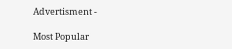Advertisment -

Most Popular